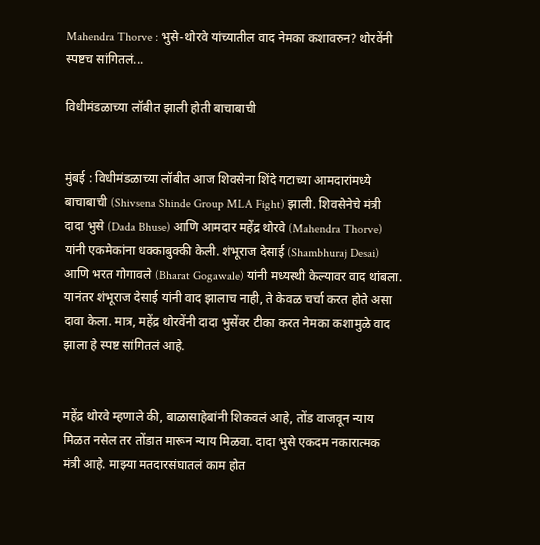Mahendra Thorve : भुसे-थोरवे यांच्यातील वाद नेमका कशावरुन? थोरवेंनी स्पष्टच सांगितलं...

विधीमंडळाच्या लॉबीत झाली होती बाचाबाची


मुंबई : विधीमंडळाच्या लॉबीत आज शिवसेना शिंदे गटाच्या आमदारांमध्ये बाचाबाची (Shivsena Shinde Group MLA Fight) झाली. शिवसेनेचे मंत्री दादा भुसे (Dada Bhuse) आणि आमदार महेंद्र थोरवे (Mahendra Thorve) यांनी एकमेकांना धक्काबुक्की केली. शंभूराज देसाई (Shambhuraj Desai) आणि भरत गोगावले (Bharat Gogawale) यांनी मध्यस्थी केल्यावर वाद थांबला. यानंतर शंभूराज देसाई यांनी वाद झालाच नाही, ते केवळ चर्चा करत होते असा दावा केला. मात्र, महेंद्र थोरवेंनी दादा भुसेंवर टीका करत नेमका कशामुळे वाद झाला हे स्पष्ट सांगितलं आहे.


महेंद्र थोरवे म्हणाले की, बाळासाहेबांनी शिकवलं आहे, तोंड वाजवून न्याय मिळत नसेल तर तोंडात मारून न्याय मिळवा. दादा भुसे एकदम नकारात्मक मंत्री आहे. माझ्या मतदारसंघातलं काम होत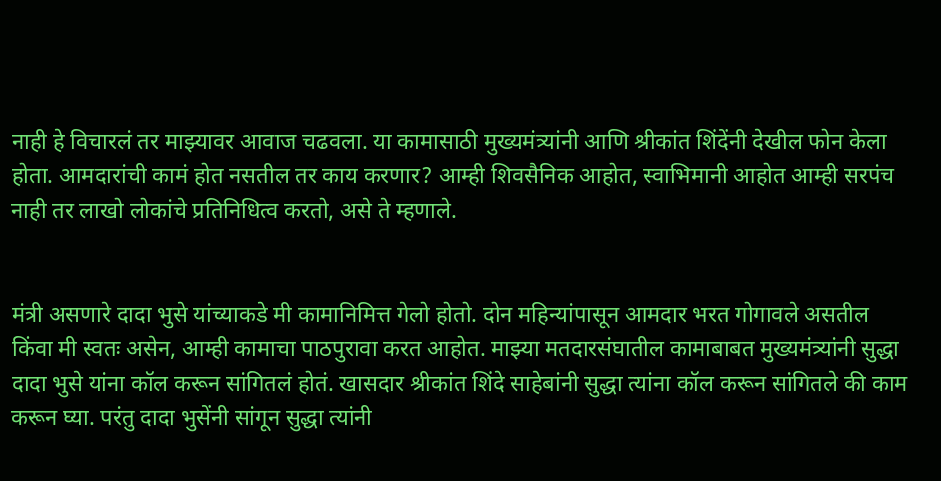नाही हे विचारलं तर माझ्यावर आवाज चढवला. या कामासाठी मुख्यमंत्र्यांनी आणि श्रीकांत शिंदेंनी देखील फोन केला होता. आमदारांची कामं होत नसतील तर काय करणार? आम्ही शिवसैनिक आहोत, स्वाभिमानी आहोत आम्ही सरपंच नाही तर लाखो लोकांचे प्रतिनिधित्व करतो, असे ते म्हणाले.


मंत्री असणारे दादा भुसे यांच्याकडे मी कामानिमित्त गेलो होतो. दोन महिन्यांपासून आमदार भरत गोगावले असतील किंवा मी स्वतः असेन, आम्ही कामाचा पाठपुरावा करत आहोत. माझ्या मतदारसंघातील कामाबाबत मुख्यमंत्र्यांनी सुद्धा दादा भुसे यांना कॉल करून सांगितलं होतं. खासदार श्रीकांत शिंदे साहेबांनी सुद्धा त्यांना कॉल करून सांगितले की काम करून घ्या. परंतु दादा भुसेंनी सांगून सुद्धा त्यांनी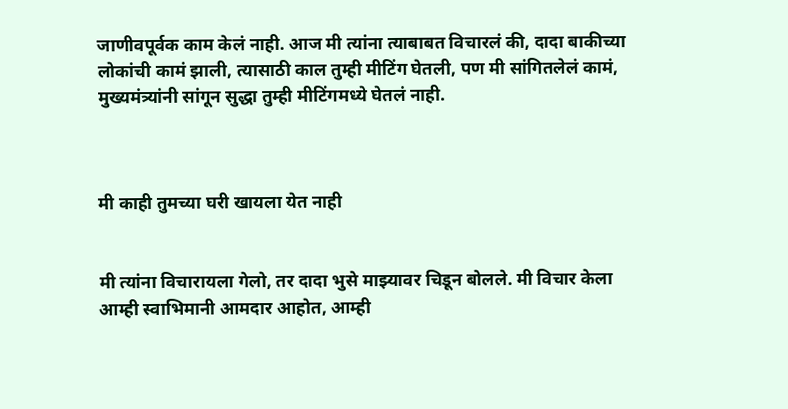जाणीवपूर्वक काम केलं नाही. आज मी त्यांना त्याबाबत विचारलं की, दादा बाकीच्या लोकांची कामं झाली, त्यासाठी काल तुम्ही मीटिंग घेतली, पण मी सांगितलेलं कामं, मुख्यमंत्र्यांनी सांगून सुद्धा तुम्ही मीटिंगमध्ये घेतलं नाही.



मी काही तुमच्या घरी खायला येत नाही


मी त्यांना विचारायला गेलो, तर दादा भुसे माझ्यावर चिडून बोलले. मी विचार केला आम्ही स्वाभिमानी आमदार आहोत, आम्ही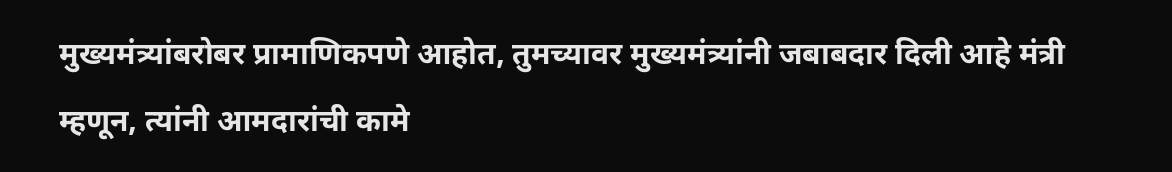मुख्यमंत्र्यांबरोबर प्रामाणिकपणे आहोत, तुमच्यावर मुख्यमंत्र्यांनी जबाबदार दिली आहे मंत्री म्हणून, त्यांनी आमदारांची कामे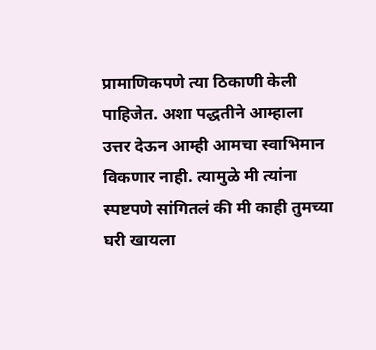प्रामाणिकपणे त्या ठिकाणी केली पाहिजेत. अशा पद्धतीने आम्हाला उत्तर देऊन आम्ही आमचा स्वाभिमान विकणार नाही. त्यामुळे मी त्यांना स्पष्टपणे सांगितलं की मी काही तुमच्या घरी खायला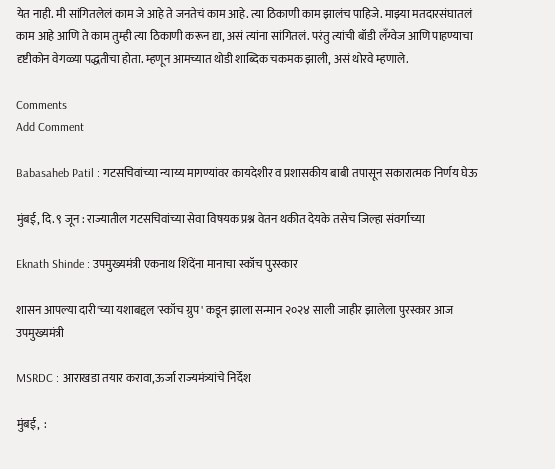येत नाही. मी सांगितलेलं काम जे आहे ते जनतेचं काम आहे. त्या ठिकाणी काम झालंच पाहिजे. माझ्या मतदारसंघातलं काम आहे आणि ते काम तुम्ही त्या ठिकाणी करून द्या, असं त्यांना सांगितलं. परंतु त्यांची बॉडी लँग्वेज आणि पाहण्याचा दृष्टीकोन वेगळ्या पद्धतीचा होता. म्हणून आमच्यात थोडी शाब्दिक चकमक झाली, असं थोरवे म्हणाले.

Comments
Add Comment

Babasaheb Patil : गटसचिवांच्या न्याय्य मागण्यांवर कायदेशीर व प्रशासकीय बाबी तपासून सकारात्मक निर्णय घेऊ

मुंबई, दि. ९ जून : राज्यातील गटसचिवांच्या सेवा विषयक प्रश्न वेतन थकीत देयके तसेच जिल्हा संवर्गाच्या

Eknath Shinde : उपमुख्यमंत्री एकनाथ शिंदेंना मानाचा स्कॉच पुरस्कार

शासन आपल्या दारी'च्या यशाबद्दल 'स्कॉच ग्रुप' कडून झाला सन्मान २०२४ साली जाहीर झालेला पुरस्कार आज उपमुख्यमंत्री

MSRDC : आराखडा तयार करावा,ऊर्जा राज्यमंत्र्यांचे निर्देश

मुंबई,  :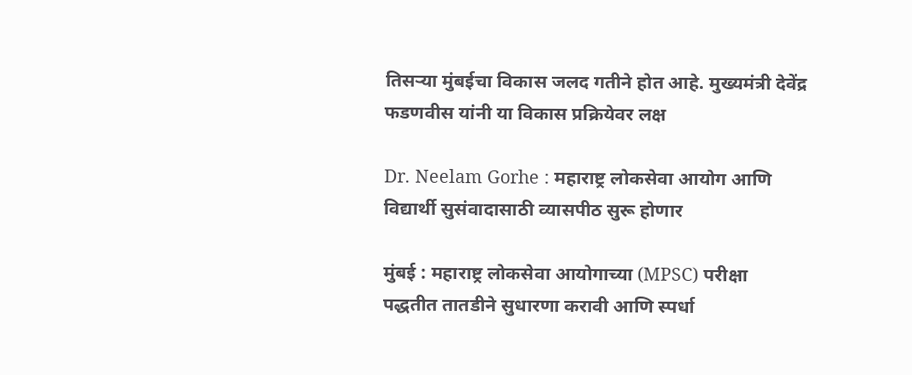तिसऱ्या मुंबईचा विकास जलद गतीने होत आहे. मुख्यमंत्री देवेंद्र फडणवीस यांनी या विकास प्रक्रियेवर लक्ष

Dr. Neelam Gorhe : महाराष्ट्र लोकसेवा आयोग आणि विद्यार्थी सुसंवादासाठी व्यासपीठ सुरू होणार

मुंबई : महाराष्ट्र लोकसेवा आयोगाच्या (MPSC) परीक्षा पद्धतीत तातडीने सुधारणा करावी आणि स्पर्धा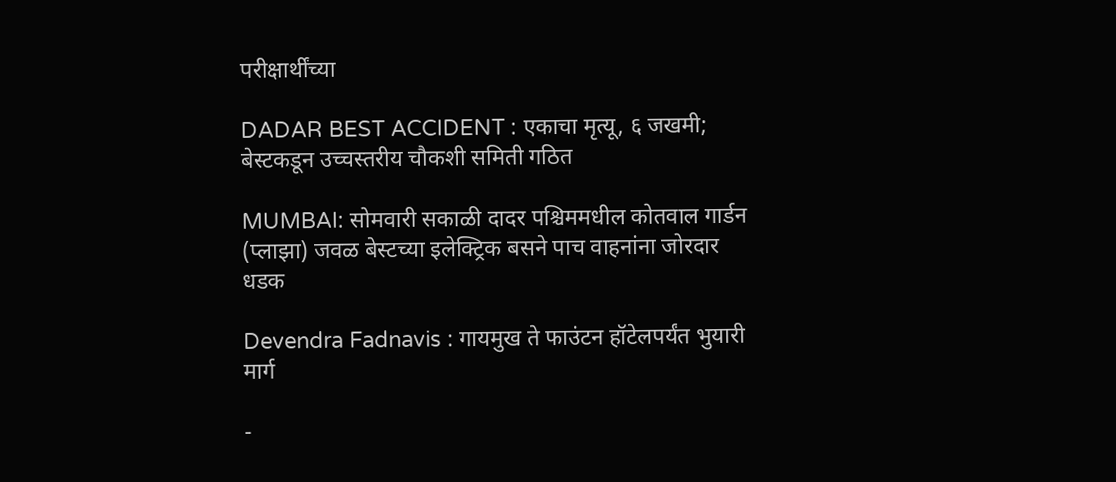परीक्षार्थींच्या

DADAR BEST ACCIDENT : एकाचा मृत्यू, ६ जखमी; बेस्टकडून उच्चस्तरीय चौकशी समिती गठित

MUMBAI: सोमवारी सकाळी दादर पश्चिममधील कोतवाल गार्डन (प्लाझा) जवळ बेस्टच्या इलेक्ट्रिक बसने पाच वाहनांना जोरदार धडक

Devendra Fadnavis : गायमुख ते फाउंटन हॉटेलपर्यंत भुयारी मार्ग

-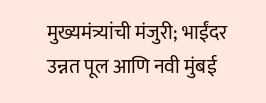मुख्यमंत्र्यांची मंजुरी; भाईंदर उन्नत पूल आणि नवी मुंबई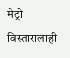मेट्रो विस्तारालाही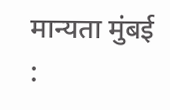मान्यता मुंबई :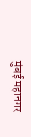मुंबई महानगर